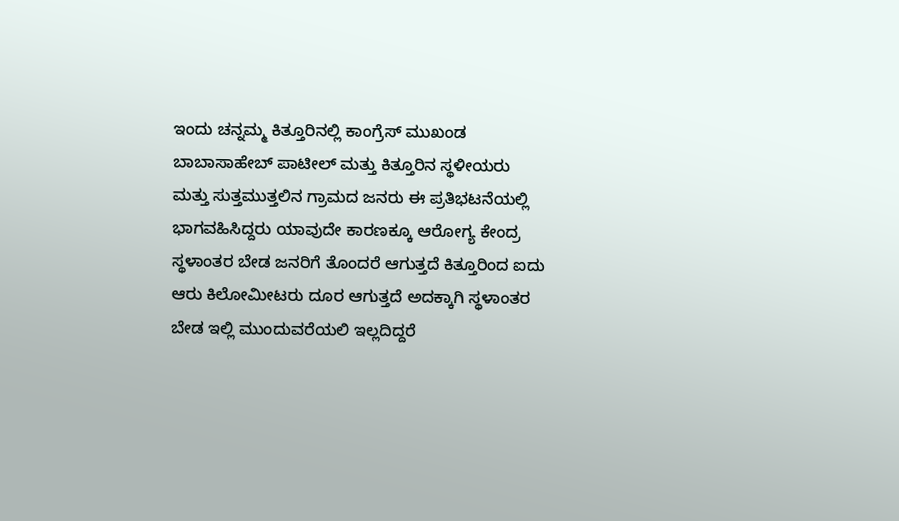ಇಂದು ಚನ್ನಮ್ಮ ಕಿತ್ತೂರಿನಲ್ಲಿ ಕಾಂಗ್ರೆಸ್ ಮುಖಂಡ ಬಾಬಾಸಾಹೇಬ್ ಪಾಟೀಲ್ ಮತ್ತು ಕಿತ್ತೂರಿನ ಸ್ಥಳೀಯರು ಮತ್ತು ಸುತ್ತಮುತ್ತಲಿನ ಗ್ರಾಮದ ಜನರು ಈ ಪ್ರತಿಭಟನೆಯಲ್ಲಿ ಭಾಗವಹಿಸಿದ್ದರು ಯಾವುದೇ ಕಾರಣಕ್ಕೂ ಆರೋಗ್ಯ ಕೇಂದ್ರ ಸ್ಥಳಾಂತರ ಬೇಡ ಜನರಿಗೆ ತೊಂದರೆ ಆಗುತ್ತದೆ ಕಿತ್ತೂರಿಂದ ಐದು ಆರು ಕಿಲೋಮೀಟರು ದೂರ ಆಗುತ್ತದೆ ಅದಕ್ಕಾಗಿ ಸ್ಥಳಾಂತರ ಬೇಡ ಇಲ್ಲಿ ಮುಂದುವರೆಯಲಿ ಇಲ್ಲದಿದ್ದರೆ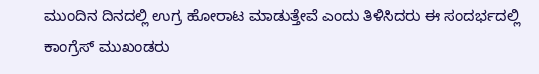ಮುಂದಿನ ದಿನದಲ್ಲಿ ಉಗ್ರ ಹೋರಾಟ ಮಾಡುತ್ತೇವೆ ಎಂದು ತಿಳಿಸಿದರು ಈ ಸಂದರ್ಭದಲ್ಲಿ ಕಾಂಗ್ರೆಸ್ ಮುಖಂಡರು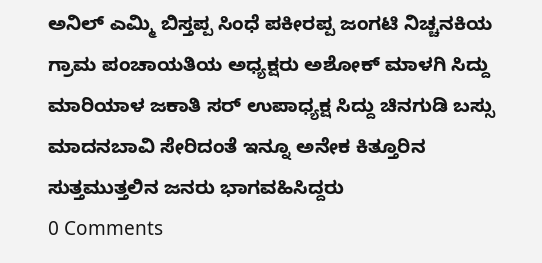ಅನಿಲ್ ಎಮ್ಮಿ ಬಿಸ್ತಪ್ಪ ಸಿಂಧೆ ಪಕೀರಪ್ಪ ಜಂಗಟಿ ನಿಚ್ಚನಕಿಯ ಗ್ರಾಮ ಪಂಚಾಯತಿಯ ಅಧ್ಯಕ್ಷರು ಅಶೋಕ್ ಮಾಳಗಿ ಸಿದ್ದು ಮಾರಿಯಾಳ ಜಕಾತಿ ಸರ್ ಉಪಾಧ್ಯಕ್ಷ ಸಿದ್ದು ಚಿನಗುಡಿ ಬಸ್ಸು ಮಾದನಬಾವಿ ಸೇರಿದಂತೆ ಇನ್ನೂ ಅನೇಕ ಕಿತ್ತೂರಿನ ಸುತ್ತಮುತ್ತಲಿನ ಜನರು ಭಾಗವಹಿಸಿದ್ದರು
0 Comments